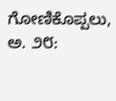ಗೋಣಿಕೊಪ್ಪಲು, ಅ. ೨೮: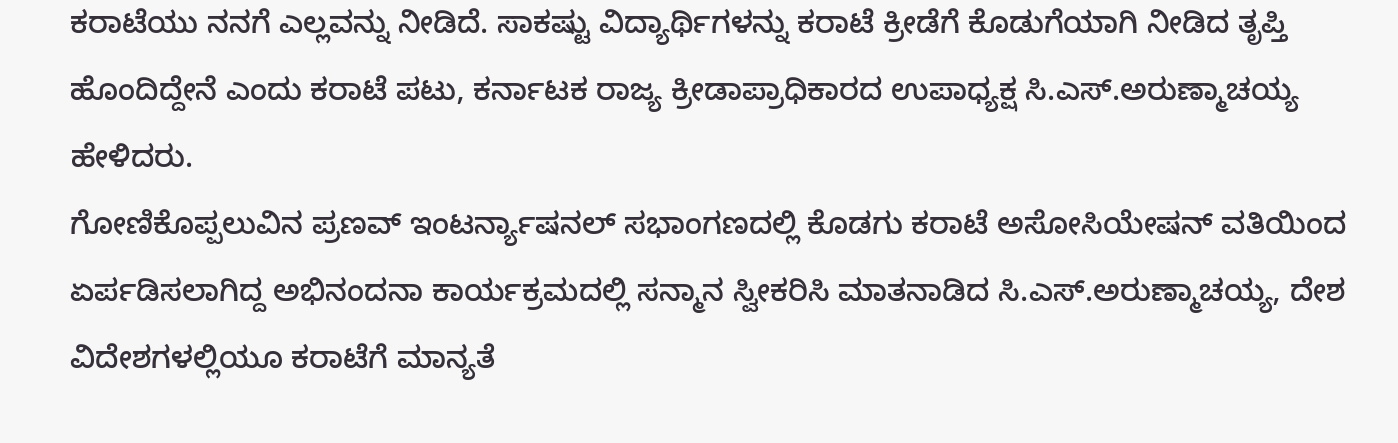ಕರಾಟೆಯು ನನಗೆ ಎಲ್ಲವನ್ನು ನೀಡಿದೆ. ಸಾಕಷ್ಟು ವಿದ್ಯಾರ್ಥಿಗಳನ್ನು ಕರಾಟೆ ಕ್ರೀಡೆಗೆ ಕೊಡುಗೆಯಾಗಿ ನೀಡಿದ ತೃಪ್ತಿ ಹೊಂದಿದ್ದೇನೆ ಎಂದು ಕರಾಟೆ ಪಟು, ಕರ್ನಾಟಕ ರಾಜ್ಯ ಕ್ರೀಡಾಪ್ರಾಧಿಕಾರದ ಉಪಾಧ್ಯಕ್ಷ ಸಿ.ಎಸ್.ಅರುಣ್ಮಾಚಯ್ಯ ಹೇಳಿದರು.
ಗೋಣಿಕೊಪ್ಪಲುವಿನ ಪ್ರಣವ್ ಇಂಟರ್ನ್ಯಾಷನಲ್ ಸಭಾಂಗಣದಲ್ಲಿ ಕೊಡಗು ಕರಾಟೆ ಅಸೋಸಿಯೇಷನ್ ವತಿಯಿಂದ ಏರ್ಪಡಿಸಲಾಗಿದ್ದ ಅಭಿನಂದನಾ ಕಾರ್ಯಕ್ರಮದಲ್ಲಿ ಸನ್ಮಾನ ಸ್ವೀಕರಿಸಿ ಮಾತನಾಡಿದ ಸಿ.ಎಸ್.ಅರುಣ್ಮಾಚಯ್ಯ, ದೇಶ ವಿದೇಶಗಳಲ್ಲಿಯೂ ಕರಾಟೆಗೆ ಮಾನ್ಯತೆ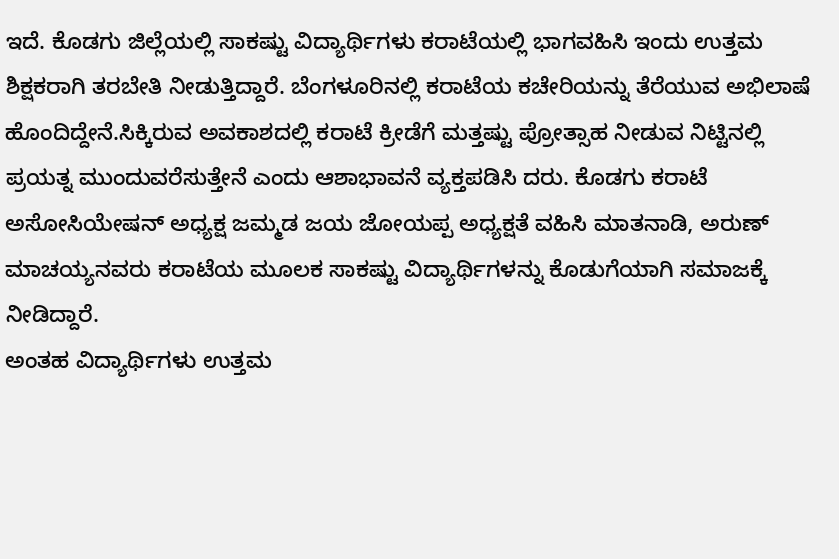ಇದೆ. ಕೊಡಗು ಜಿಲ್ಲೆಯಲ್ಲಿ ಸಾಕಷ್ಟು ವಿದ್ಯಾರ್ಥಿಗಳು ಕರಾಟೆಯಲ್ಲಿ ಭಾಗವಹಿಸಿ ಇಂದು ಉತ್ತಮ ಶಿಕ್ಷಕರಾಗಿ ತರಬೇತಿ ನೀಡುತ್ತಿದ್ದಾರೆ. ಬೆಂಗಳೂರಿನಲ್ಲಿ ಕರಾಟೆಯ ಕಚೇರಿಯನ್ನು ತೆರೆಯುವ ಅಭಿಲಾಷೆ ಹೊಂದಿದ್ದೇನೆ.ಸಿಕ್ಕಿರುವ ಅವಕಾಶದಲ್ಲಿ ಕರಾಟೆ ಕ್ರೀಡೆಗೆ ಮತ್ತಷ್ಟು ಪ್ರೋತ್ಸಾಹ ನೀಡುವ ನಿಟ್ಟಿನಲ್ಲಿ ಪ್ರಯತ್ನ ಮುಂದುವರೆಸುತ್ತೇನೆ ಎಂದು ಆಶಾಭಾವನೆ ವ್ಯಕ್ತಪಡಿಸಿ ದರು. ಕೊಡಗು ಕರಾಟೆ ಅಸೋಸಿಯೇಷನ್ ಅಧ್ಯಕ್ಷ ಜಮ್ಮಡ ಜಯ ಜೋಯಪ್ಪ ಅಧ್ಯಕ್ಷತೆ ವಹಿಸಿ ಮಾತನಾಡಿ, ಅರುಣ್ ಮಾಚಯ್ಯನವರು ಕರಾಟೆಯ ಮೂಲಕ ಸಾಕಷ್ಟು ವಿದ್ಯಾರ್ಥಿಗಳನ್ನು ಕೊಡುಗೆಯಾಗಿ ಸಮಾಜಕ್ಕೆ ನೀಡಿದ್ದಾರೆ.
ಅಂತಹ ವಿದ್ಯಾರ್ಥಿಗಳು ಉತ್ತಮ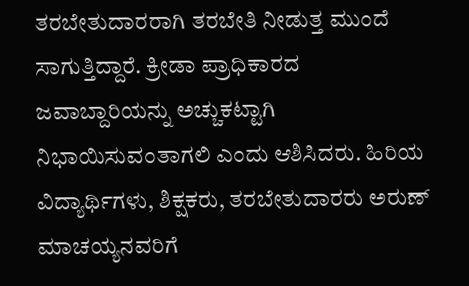ತರಬೇತುದಾರರಾಗಿ ತರಬೇತಿ ನೀಡುತ್ತ ಮುಂದೆ ಸಾಗುತ್ತಿದ್ದಾರೆ. ಕ್ರೀಡಾ ಪ್ರಾಧಿಕಾರದ ಜವಾಬ್ದಾರಿಯನ್ನು ಅಚ್ಚುಕಟ್ಟಾಗಿ ನಿಭಾಯಿಸುವಂತಾಗಲಿ ಎಂದು ಆಶಿಸಿದರು. ಹಿರಿಯ ವಿದ್ಯಾರ್ಥಿಗಳು, ಶಿಕ್ಷಕರು, ತರಬೇತುದಾರರು ಅರುಣ್ ಮಾಚಯ್ಯನವರಿಗೆ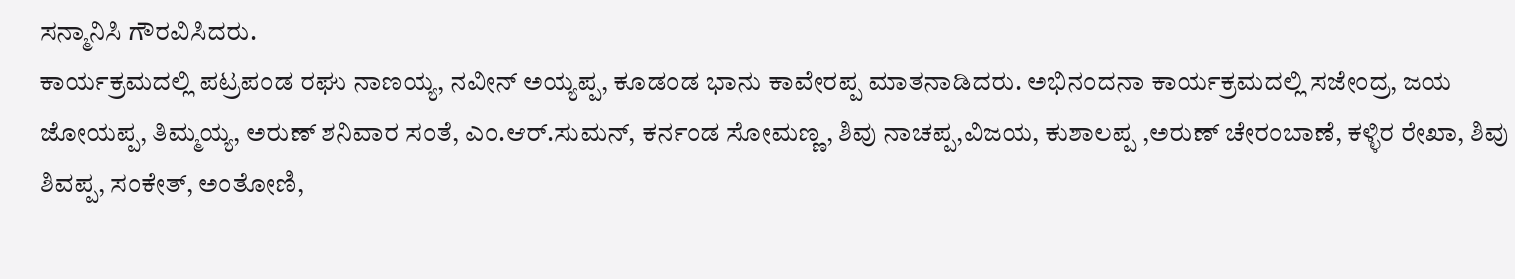ಸನ್ಮಾನಿಸಿ ಗೌರವಿಸಿದರು.
ಕಾರ್ಯಕ್ರಮದಲ್ಲಿ ಪಟ್ರಪಂಡ ರಘು ನಾಣಯ್ಯ, ನವೀನ್ ಅಯ್ಯಪ್ಪ, ಕೂಡಂಡ ಭಾನು ಕಾವೇರಪ್ಪ ಮಾತನಾಡಿದರು. ಅಭಿನಂದನಾ ಕಾರ್ಯಕ್ರಮದಲ್ಲಿ ಸಜೇಂದ್ರ, ಜಯ ಜೋಯಪ್ಪ, ತಿಮ್ಮಯ್ಯ, ಅರುಣ್ ಶನಿವಾರ ಸಂತೆ, ಎಂ.ಆರ್.ಸುಮನ್, ಕರ್ನಂಡ ಸೋಮಣ್ಣ, ಶಿವು ನಾಚಪ್ಪ,ವಿಜಯ, ಕುಶಾಲಪ್ಪ ,ಅರುಣ್ ಚೇರಂಬಾಣೆ, ಕಳ್ಳಿರ ರೇಖಾ, ಶಿವು ಶಿವಪ್ಪ, ಸಂಕೇತ್, ಅಂತೋಣಿ,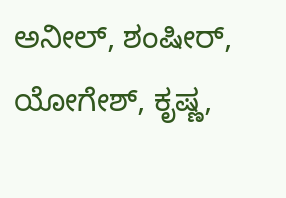ಅನೀಲ್, ಶಂಷೀರ್, ಯೋಗೇಶ್, ಕೃಷ್ಣ,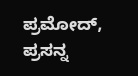ಪ್ರಮೋದ್, ಪ್ರಸನ್ನ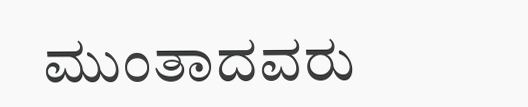ಮುಂತಾದವರು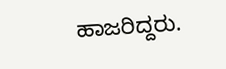ಹಾಜರಿದ್ದರು.